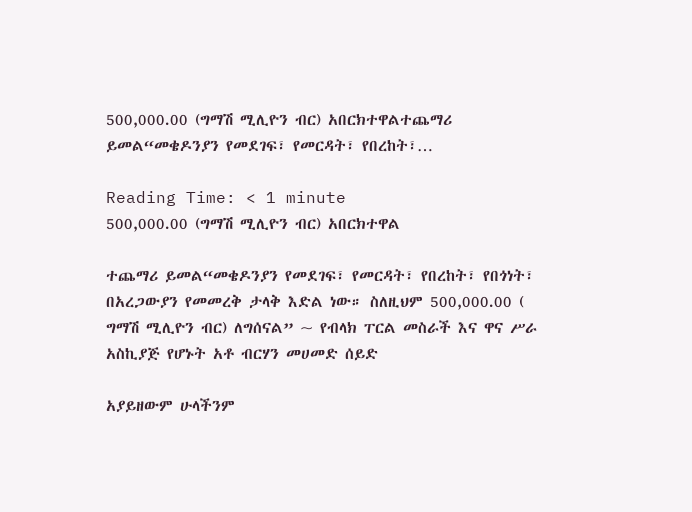500,000.00 (ግማሽ ሚሊዮን ብር) አበርክተዋልተጨማሪ ይመል“መቄዶንያን የመደገፍ፣ የመርዳት፣ የበረከት፣…

Reading Time: < 1 minute
500,000.00 (ግማሽ ሚሊዮን ብር) አበርክተዋል

ተጨማሪ ይመል“መቄዶንያን የመደገፍ፣ የመርዳት፣ የበረከት፣ የበጎነት፣ በአረጋውያን የመመረቅ ታላቅ እድል ነው። ስለዚህም 500,000.00 ( ግማሽ ሚሊዮን ብር) ለግሰናል” ~ የብላክ ፐርል መስራች እና ዋና ሥራ አስኪያጅ የሆኑት አቶ ብርሃን መሀመድ ሰይድ

አያይዘውም ሁላችንም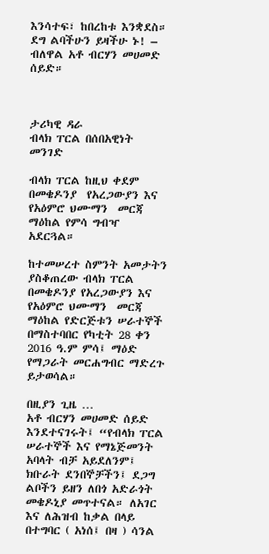እንሳተፍ፣ ከበረከቱ እንቋደስ።
ደግ ልባችሁን ይዛችሁ ኑ! – ብለዋል አቶ ብርሃን መሀመድ ሰይድ።



ታሪካዊ ዳራ
ብላክ ፐርል በሰበአዊነት መንገድ

ብላክ ፐርል ከዚህ ቀደም በመቄዶንያ  የአረጋውያን እና የአዕምሮ ህሙማን  መርጃ  ማዕከል የምሳ ግብዣ አደርጓል።

ከተመሠረተ ስምንት አመታትን ያስቆጠረው ብላክ ፐርል በመቄዶንያ የአረጋውያን እና የአዕምሮ ህሙማን  መርጃ  ማዕከል የድርጅቱን ሠራተኞች በማስተባበር የካቲት 28 ቀን 2016 ዓ.ም ምሳ፤ ማዕድ የማጋራት መርሐግብር ማድረጉ ይታወሳል።

በዚያን ጊዜ …
አቶ ብርሃን መሀመድ ሰይድ እንደተናገሩት፤ “የብላክ ፐርል ሠራተኞች እና የማኔጅመንት አባላት ብቻ አይደለንም፤ ክቡራት ደንበኞቻችን፤ ደጋግ ልቦችን ይዘን ለበጎ አድራጎት መቄዶኒያ መጥተናል። ለአገር እና ለሕዝብ ከቃል በላይ በተግባር ( አነሰ፤ በዛ ) ሳንል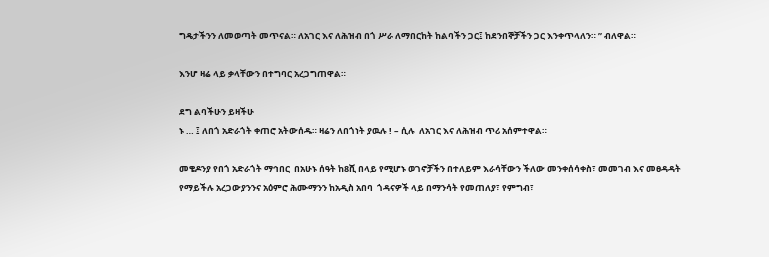ግዴታችንን ለመወጣት መጥናል። ለአገር እና ለሕዝብ በጎ ሥራ ለማበርከት ከልባችን ጋር፤ ከደንበኞቻችን ጋር እንቀጥላለን። ” ብለዋል።

እንሆ ዛሬ ላይ ቃላቸውን በተግባር አረጋግጠዋል።

ደግ ልባችሁን ይዛችሁ
ኑ … ፤ ለበጎ አድራጎት ቀጠሮ አትውሰዱ። ዛሬን ለበጎነት ያዉሉ ! – ሲሉ  ለአገር እና ለሕዝብ ጥሪ አሰምተዋል።

መቄዶንያ የበጎ አድራጎት ማኅበር  በአሁኑ ሰዓት ከ8ሺ በላይ የሚሆኑ ወገኖቻችን በተለይም እራሳቸውን ችለው መንቀሰሳቀስ፣ መመገብ እና መፀዳዳት የማይችሉ አረጋውያንንና አዕምሮ ሕሙማንን ከአዲስ አበባ  ጎዳናዎች ላይ በማንሳት የመጠለያ፣ የምግብ፣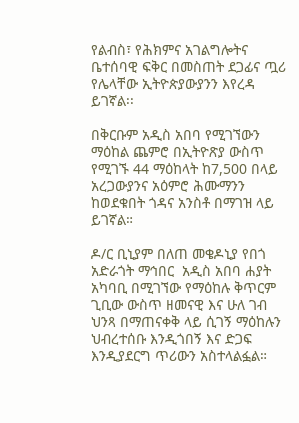የልብስ፣ የሕክምና አገልግሎትና ቤተሰባዊ ፍቅር በመስጠት ደጋፊና ጧሪ የሌላቸው ኢትዮጵያውያንን እየረዳ ይገኛል፡፡

በቅርቡም አዲስ አበባ የሚገኘውን ማዕከል ጨምሮ በኢትዮጽያ ውስጥ የሚገኙ 44 ማዕከላት ከ7,500 በላይ አረጋውያንና አዕምሮ ሕሙማንን ከወደቁበት ጎዳና አንስቶ በማገዝ ላይ ይገኛል።

ዶ/ር ቢኒያም በለጠ መቄዶኒያ የበጎ አድራጎት ማኅበር  አዲስ አበባ ሐያት አካባቢ በሚገኘው የማዕከሉ ቅጥርም ጊቢው ውስጥ ዘመናዊ እና ሁለ ገብ ህንጻ በማጠናቀቅ ላይ ሲገኝ ማዕከሉን ህብረተሰቡ እንዲጎበኝ እና ድጋፍ እንዲያደርግ ጥሪውን አስተላልፏል።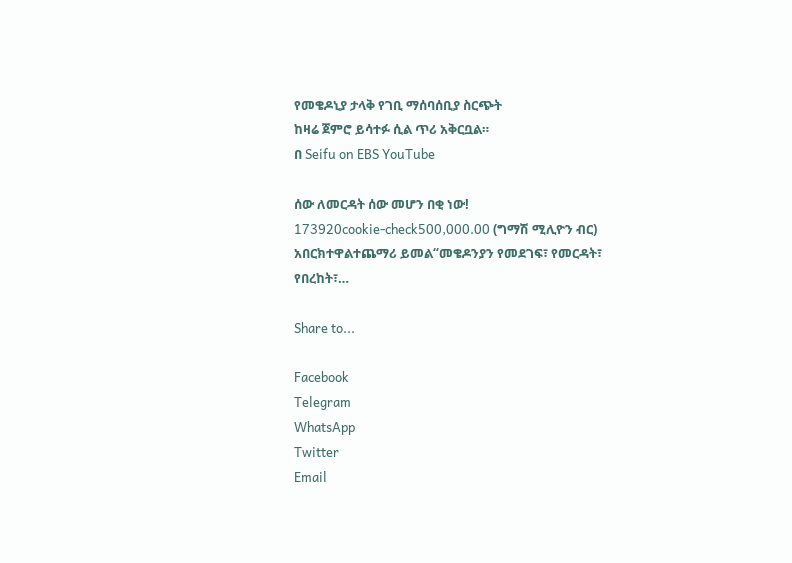የመቄዶኒያ ታላቅ የገቢ ማሰባሰቢያ ስርጭት
ከዛሬ ጀምሮ ይሳተፉ ሲል ጥሪ አቅርቧል።
በ Seifu on EBS YouTube

ሰው ለመርዳት ሰው መሆን በቂ ነው!
173920cookie-check500,000.00 (ግማሽ ሚሊዮን ብር) አበርክተዋልተጨማሪ ይመል“መቄዶንያን የመደገፍ፣ የመርዳት፣ የበረከት፣…

Share to...

Facebook
Telegram
WhatsApp
Twitter
Email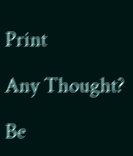Print

Any Thought?

Be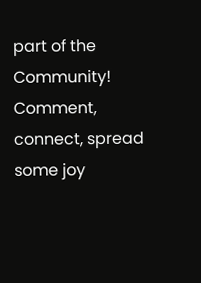part of the Community! Comment, connect, spread some joy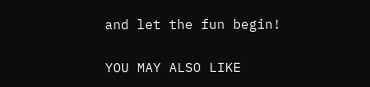and let the fun begin!

YOU MAY ALSO LIKE